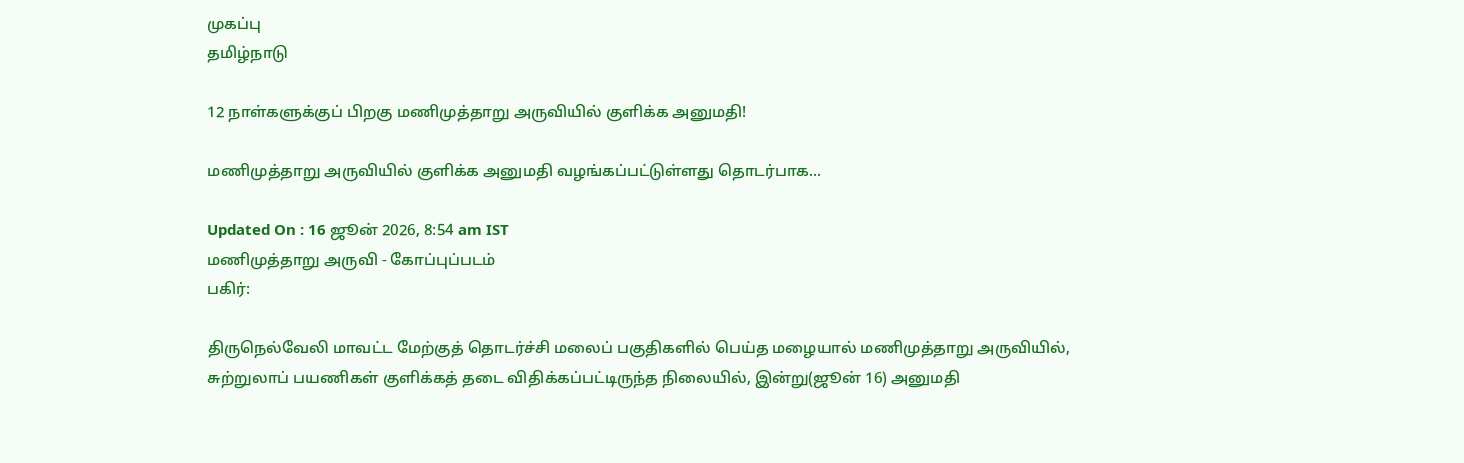முகப்பு
தமிழ்நாடு

12 நாள்களுக்குப் பிறகு மணிமுத்தாறு அருவியில் குளிக்க அனுமதி!

மணிமுத்தாறு அருவியில் குளிக்க அனுமதி வழங்கப்பட்டுள்ளது தொடர்பாக...

Updated On : 16 ஜூன் 2026, 8:54 am IST
மணிமுத்தாறு அருவி - கோப்புப்படம்
பகிர்:

திருநெல்வேலி மாவட்ட மேற்குத் தொடர்ச்சி மலைப் பகுதிகளில் பெய்த மழையால் மணிமுத்தாறு அருவியில், சுற்றுலாப் பயணிகள் குளிக்கத் தடை விதிக்கப்பட்டிருந்த நிலையில், இன்று(ஜூன் 16) அனுமதி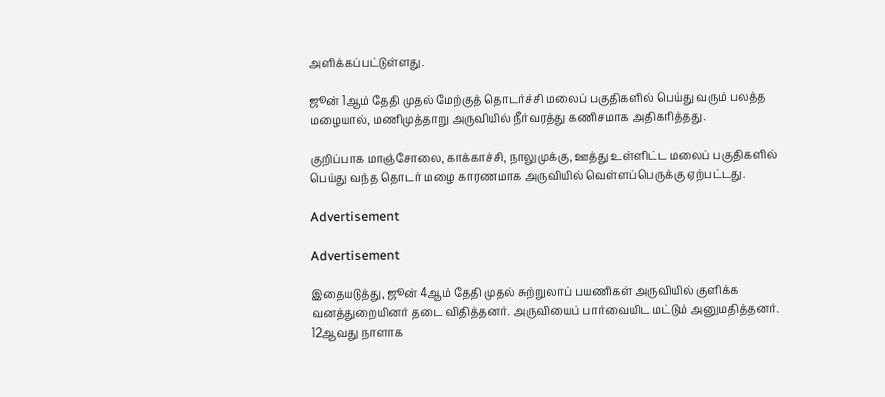அளிக்கப்பட்டுள்ளது.

ஜூன் 1ஆம் தேதி முதல் மேற்குத் தொடர்ச்சி மலைப் பகுதிகளில் பெய்து வரும் பலத்த மழையால், மணிமுத்தாறு அருவியில் நீர்வரத்து கணிசமாக அதிகரித்தது.

குறிப்பாக மாஞ்சோலை, காக்காச்சி, நாலுமுக்கு, ஊத்து உள்ளிட்ட மலைப் பகுதிகளில் பெய்து வந்த தொடர் மழை காரணமாக அருவியில் வெள்ளப்பெருக்கு ஏற்பட்டது.

Advertisement

Advertisement

இதையடுத்து, ஜூன் 4ஆம் தேதி முதல் சுற்றுலாப் பயணிகள் அருவியில் குளிக்க வனத்துறையினர் தடை விதித்தனர். அருவியைப் பார்வையிட மட்டும் அனுமதித்தனர். 12ஆவது நாளாக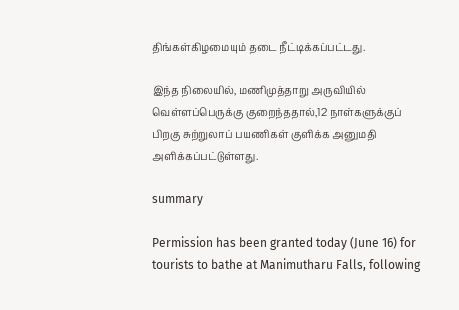திங்கள்கிழமையும் தடை நீட்டிக்கப்பட்டது.

இந்த நிலையில், மணிமுத்தாறு அருவியில் வெள்ளப்பெருக்கு குறைந்ததால்,12 நாள்களுக்குப் பிறகு சுற்றுலாப் பயணிகள் குளிக்க அனுமதி அளிக்கப்பட்டுள்ளது.

summary

Permission has been granted today (June 16) for tourists to bathe at Manimutharu Falls, following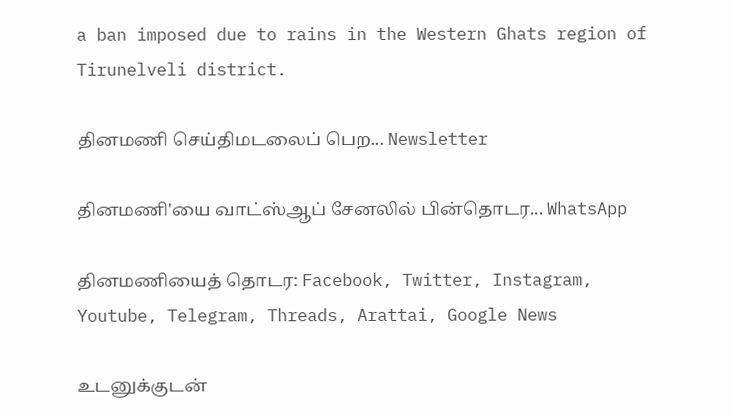a ban imposed due to rains in the Western Ghats region of Tirunelveli district.

தினமணி செய்திமடலைப் பெற... Newsletter

தினமணி'யை வாட்ஸ்ஆப் சேனலில் பின்தொடர... WhatsApp

தினமணியைத் தொடர: Facebook, Twitter, Instagram, Youtube, Telegram, Threads, Arattai, Google News

உடனுக்குடன்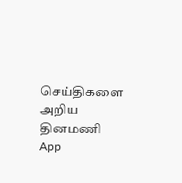செய்திகளை அறிய தினமணி App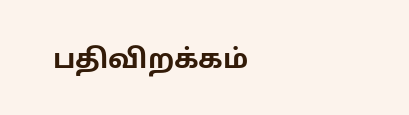பதிவிறக்கம்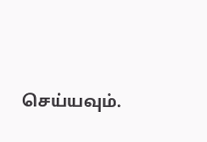செய்யவும்.